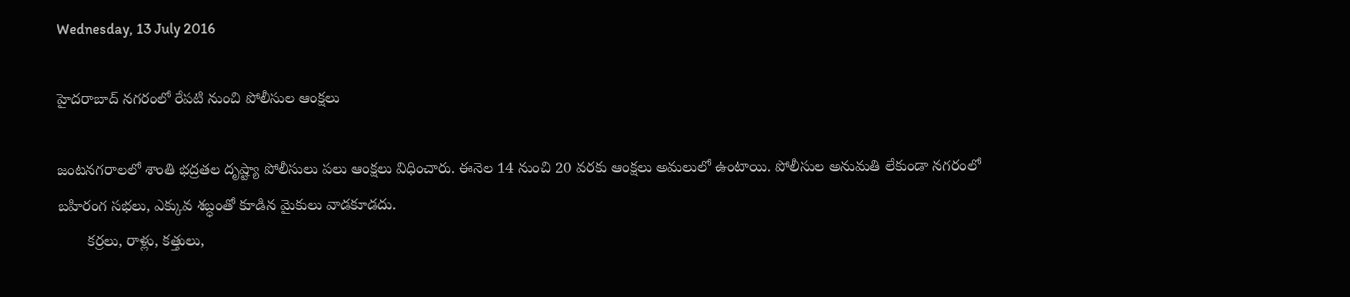Wednesday, 13 July 2016

హైదరాబాద్‌ నగరంలో రేపటి నుంచి పోలీసుల ఆంక్షలు

జంటనగరాలలో శాంతి భద్రతల దృష్ట్యా పోలీసులు పలు ఆంక్షలు విధించారు. ఈనెల 14 నుంచి 20 వరకు ఆంక్షలు అమలులో ఉంటాయి. పోలీసుల అనుమతి లేకుండా నగరంలో బహిరంగ సభలు, ఎక్కువ శబ్ధంతో కూడిన మైకులు వాడకూడదు.
       కర్రలు, రాళ్లు, కత్తులు,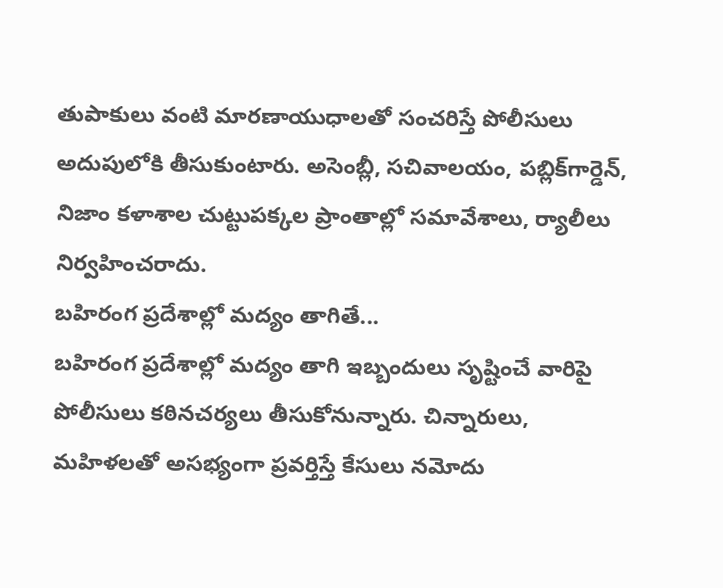తుపాకులు వంటి మారణాయుధాలతో సంచరిస్తే పోలీసులు అదుపులోకి తీసుకుంటారు. అసెంబ్లీ, సచివాలయం, పబ్లిక్‌గార్డెన్‌, నిజాం కళాశాల చుట్టుపక్కల ప్రాంతాల్లో సమావేశాలు, ర్యాలీలు నిర్వహించరాదు.
బహిరంగ ప్రదేశాల్లో మద్యం తాగితే...
బహిరంగ ప్రదేశాల్లో మద్యం తాగి ఇబ్బందులు సృష్టించే వారిపై పోలీసులు కఠినచర్యలు తీసుకోనున్నారు. చిన్నారులు, మహిళలతో అసభ్యంగా ప్రవర్తిస్తే కేసులు నమోదు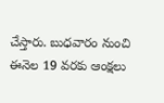చేస్తారు. బుధవారం నుంచి ఈనెల 19 వరకు ఆంక్షలు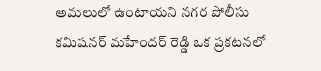అమలులో ఉంటాయని నగర పోలీసు కమిషనర్‌ మహేందర్‌ రెడ్డి ఒక ప్రకటనలో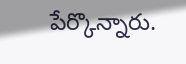పేర్కొన్నారు.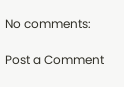No comments:

Post a Comment